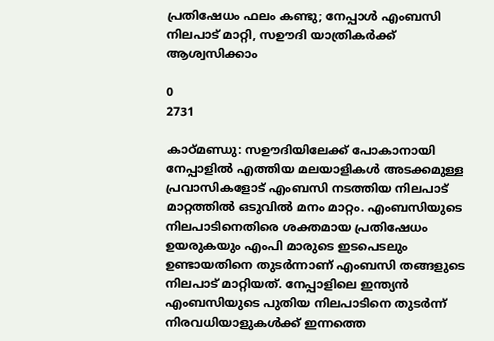പ്രതിഷേധം ഫലം കണ്ടു; നേപ്പാൾ എംബസി നിലപാട് മാറ്റി, സഊദി യാത്രികർക്ക് ആശ്വസിക്കാം

0
2731

കാഠ്മണ്ഡു: സഊദിയിലേക്ക് പോകാനായി നേപ്പാളിൽ എത്തിയ മലയാളികൾ അടക്കമുള്ള പ്രവാസികളോട് എംബസി നടത്തിയ നിലപാട് മാറ്റത്തിൽ ഒടുവിൽ മനം മാറ്റം. എംബസിയുടെ നിലപാടിനെതിരെ ശക്തമായ പ്രതിഷേധം ഉയരുകയും എംപി മാരുടെ ഇടപെടലും ഉണ്ടായതിനെ തുടർന്നാണ് എംബസി തങ്ങളുടെ നിലപാട് മാറ്റിയത്. നേപ്പാളിലെ ഇന്ത്യൻ എംബസിയുടെ പുതിയ നിലപാടിനെ തുടർന്ന് നിരവധിയാളുകൾക്ക് ഇന്നത്തെ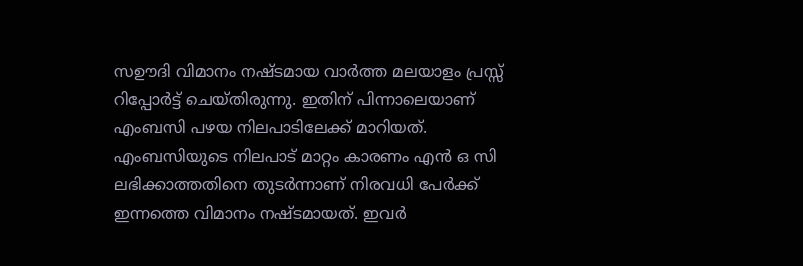സഊദി വിമാനം നഷ്ടമായ വാർത്ത മലയാളം പ്രസ്സ് റിപ്പോർട്ട് ചെയ്തിരുന്നു. ഇതിന് പിന്നാലെയാണ് എംബസി പഴയ നിലപാടിലേക്ക് മാറിയത്. എംബസിയുടെ നിലപാട് മാറ്റം കാരണം എൻ ഒ സി ലഭിക്കാത്തതിനെ തുടർന്നാണ് നിരവധി പേർക്ക് ഇന്നത്തെ വിമാനം നഷ്ടമായത്. ഇവർ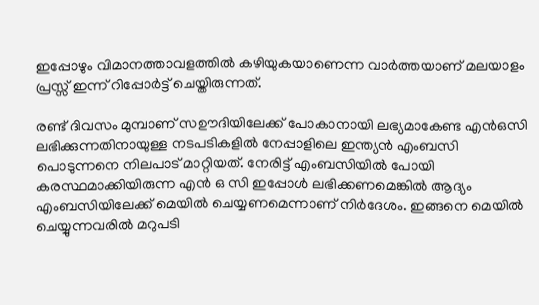ഇപ്പോഴും വിമാനത്താവളത്തിൽ കഴിയുകയാണെന്ന വാർത്തയാണ് മലയാളം പ്രസ്സ് ഇന്ന് റിപ്പോർട്ട് ചെയ്തിരുന്നത്.

രണ്ട് ദിവസം മുമ്പാണ് സഊദിയിലേക്ക് പോകാനായി ലഭ്യമാകേണ്ട എൻഒസി ലഭിക്കുന്നതിനായുള്ള നടപടികളിൽ നേപ്പാളിലെ ഇന്ത്യൻ എംബസി പൊടുന്നനെ നിലപാട് മാറ്റിയത്. നേരിട്ട് എംബസിയിൽ പോയി കരസ്ഥമാക്കിയിരുന്ന എൻ ഒ സി ഇപ്പോൾ ലഭിക്കണമെങ്കിൽ ആദ്യം എംബസിയിലേക്ക് മെയിൽ ചെയ്യണമെന്നാണ് നിർദേശം. ഇങ്ങനെ മെയിൽ ചെയ്യുന്നവരിൽ മറുപടി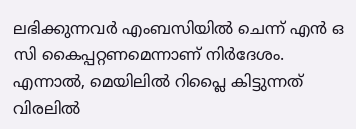ലഭിക്കുന്നവർ എംബസിയിൽ ചെന്ന് എൻ ഒ സി കൈപ്പറ്റണമെന്നാണ് നിർദേശം. എന്നാൽ, മെയിലിൽ റിപ്ലൈ കിട്ടുന്നത് വിരലിൽ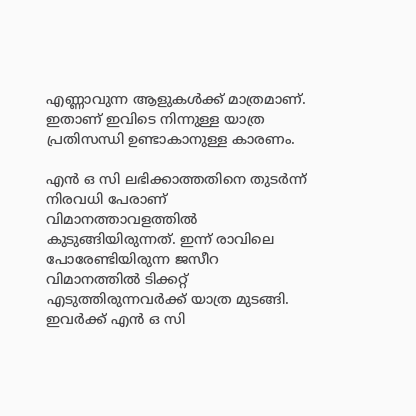എണ്ണാവുന്ന ആളുകൾക്ക് മാത്രമാണ്. ഇതാണ് ഇവിടെ നിന്നുള്ള യാത്ര പ്രതിസന്ധി ഉണ്ടാകാനുള്ള കാരണം.

എൻ ഒ സി ലഭിക്കാത്തതിനെ തുടർന്ന് നിരവധി പേരാണ് വിമാനത്താവളത്തിൽ കുടുങ്ങിയിരുന്നത്. ഇന്ന് രാവിലെ പോരേണ്ടിയിരുന്ന ജസീറ വിമാനത്തിൽ ടിക്കറ്റ് എടുത്തിരുന്നവർക്ക് യാത്ര മുടങ്ങി. ഇവർക്ക് എൻ ഒ സി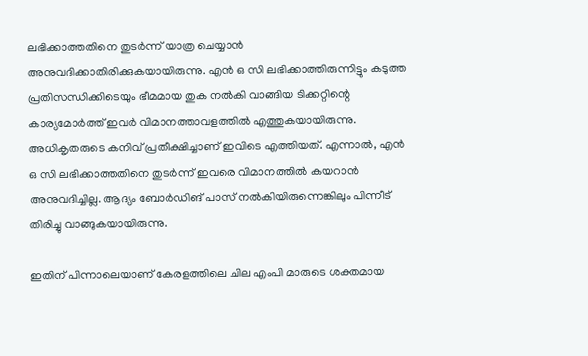ലഭിക്കാത്തതിനെ തുടർന്ന് യാത്ര ചെയ്യാൻ അനുവദിക്കാതിരിക്കുകയായിരുന്നു. എൻ ഒ സി ലഭിക്കാത്തിരുന്നിട്ടും കടുത്ത പ്രതിസന്ധിക്കിടെയും ഭീമമായ തുക നൽകി വാങ്ങിയ ടിക്കറ്റിന്റെ കാര്യമോർത്ത് ഇവർ വിമാനത്താവളത്തിൽ എത്തുകയായിരുന്നു. അധികൃതരുടെ കനിവ് പ്രതീക്ഷിച്ചാണ് ഇവിടെ എത്തിയത്. എന്നാൽ, എൻ ഒ സി ലഭിക്കാത്തതിനെ തുടർന്ന് ഇവരെ വിമാനത്തിൽ കയറാൻ അനുവദിച്ചില്ല. ആദ്യം ബോർഡിങ്‌ പാസ് നൽകിയിരുന്നെങ്കിലും പിന്നീട് തിരിച്ചു വാങ്ങുകയായിരുന്നു.

ഇതിന് പിന്നാലെയാണ് കേരളത്തിലെ ചില എംപി മാരുടെ ശക്തമായ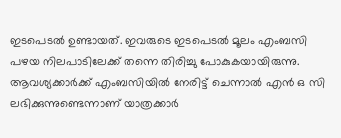ഇടപെടൽ ഉണ്ടായത്. ഇവരുടെ ഇടപെടൽ മൂലം എംബസി പഴയ നിലപാടിലേക്ക് തന്നെ തിരിച്ചു പോകുകയായിരുന്നു. ആവശ്യക്കാർക്ക് എംബസിയിൽ നേരിട്ട് ചെന്നാൽ എൻ ഒ സി ലഭിക്കുന്നുണ്ടെന്നാണ് യാത്രക്കാർ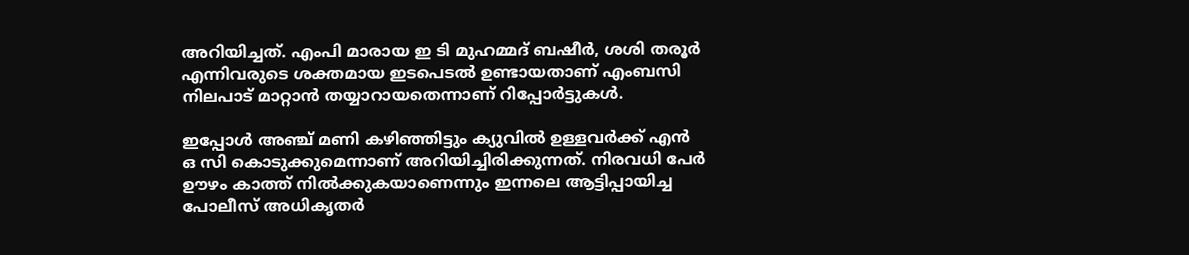അറിയിച്ചത്. എംപി മാരായ ഇ ടി മുഹമ്മദ്‌ ബഷീർ, ശശി തരൂർ എന്നിവരുടെ ശക്തമായ ഇടപെടൽ ഉണ്ടായതാണ് എംബസി നിലപാട് മാറ്റാൻ തയ്യാറായതെന്നാണ് റിപ്പോർട്ടുകൾ.

ഇപ്പോൾ അഞ്ച് മണി കഴിഞ്ഞിട്ടും ക്യുവിൽ ഉള്ളവർക്ക് എൻ ഒ സി കൊടുക്കുമെന്നാണ് അറിയിച്ചിരിക്കുന്നത്. നിരവധി പേർ ഊഴം കാത്ത് നിൽക്കുകയാണെന്നും ഇന്നലെ ആട്ടിപ്പായിച്ച പോലീസ് അധികൃതർ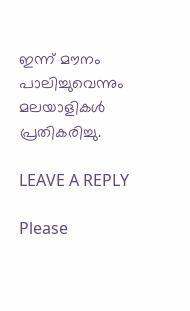ഇന്ന് മൗനം പാലിച്ചുവെന്നും മലയാളികൾ പ്രതികരിച്ചു.

LEAVE A REPLY

Please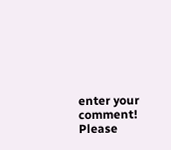enter your comment!
Please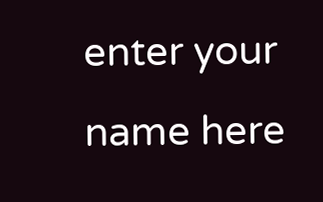enter your name here